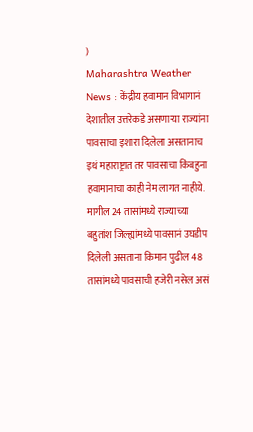)
Maharashtra Weather News : केंद्रीय हवामान विभागानं देशातील उत्तरेकडे असणाऱ्या राज्यांना पावसाचा इशारा दिलेला असतानाच इथं महाराष्ट्रात तर पावसाचा किंबहुना हवामानाचा काही नेम लागत नाहीये. मागील 24 तासांमध्ये राज्याच्या बहुतांश जिल्ह्यांमध्ये पावसानं उघडीप दिलेली असताना किमान पुढील 48 तासांमध्ये पावसाची हजेरी नसेल असं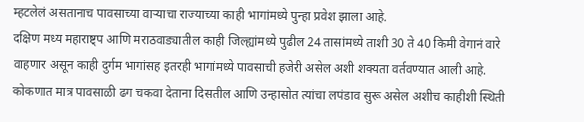म्हटलेलं असतानाच पावसाच्या वाऱ्याचा राज्याच्या काही भागांमध्ये पुन्हा प्रवेश झाला आहे.
दक्षिण मध्य महाराष्ट्प आणि मराठवाड्यातील काही जिल्ह्यांमध्ये पुढील 24 तासांमध्ये ताशी 30 ते 40 किमी वेगानं वारे वाहणार असून काही दुर्गम भागांसह इतरही भागांमध्ये पावसाची हजेरी असेल अशी शक्यता वर्तवण्यात आली आहे. कोकणात मात्र पावसाळी ढग चकवा देताना दिसतील आणि उन्हासोत त्यांचा लपंडाव सुरू असेल अशीच काहीशी स्थिती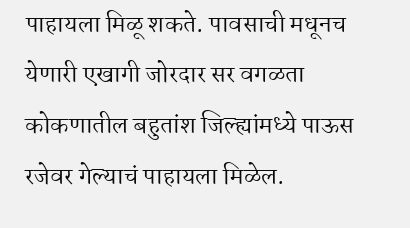पाहायला मिळू शकते. पावसाची मधूनच येणारी एखागी जोरदार सर वगळता कोकणातील बहुतांश जिल्ह्यांमध्ये पाऊस रजेवर गेल्याचं पाहायला मिळेल.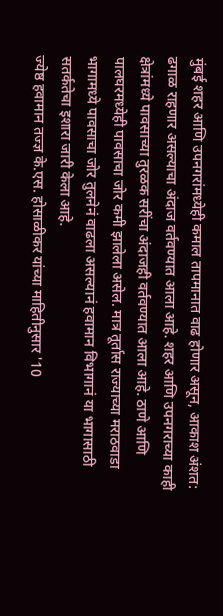मुंबई शहर आणि उपनगरांमध्येही कमाल तापमानात वाढ होणार असून, आकाश अंशत: ढगाळ राहणार असल्याचा अंदाज वर्तवण्यात आला आहे. शहर आणि उपनगराच्या काही क्षेत्रांमध्ये पावसाच्या तुरळक सरींचा अंदाजही वर्तवण्यात आला आहे. ठाणे आणि पालघरमध्येही पावसाचा जोर कमी झालेला असेल. मात्र तूर्तास राज्याच्या मराठवाडा भागामध्ये पावसाचा जोर तुलनेनं वाढला असल्यानं हवामान विभागानं या भागासाठी सतर्कतेचा इशारा जारी केला आहे.
ज्येष्ठ हवामान तज्ज्ञ के.एस. होसाळीकर यांच्या माहितीनुसार '10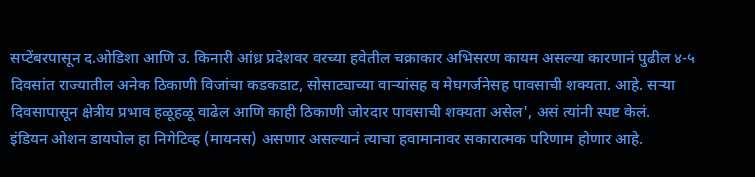सप्टेंबरपासून द.ओडिशा आणि उ. किनारी आंध्र प्रदेशवर वरच्या हवेतील चक्राकार अभिसरण कायम असल्या कारणानं पुढील ४-५ दिवसांत राज्यातील अनेक ठिकाणी विजांचा कडकडाट, सोसाट्याच्या वाऱ्यांसह व मेघगर्जनेसह पावसाची शक्यता. आहे. सऱ्या दिवसापासून क्षेत्रीय प्रभाव हळूहळू वाढेल आणि काही ठिकाणी जोरदार पावसाची शक्यता असेल', असं त्यांनी स्पष्ट केलं.
इंडियन ओशन डायपोल हा निगेटिव्ह (मायनस) असणार असल्यानं त्याचा हवामानावर सकारात्मक परिणाम होणार आहे.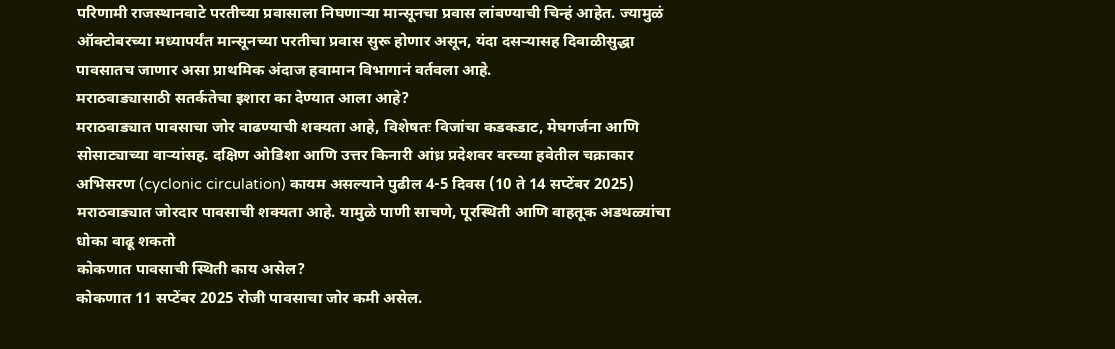परिणामी राजस्थानवाटे परतीच्या प्रवासाला निघणाऱ्या मान्सूनचा प्रवास लांबण्याची चिन्हं आहेत. ज्यामुळं ऑक्टोबरच्या मध्यापर्यंत मान्सूनच्या परतीचा प्रवास सुरू होणार असून, यंदा दसऱ्यासह दिवाळीसुद्धा पावसातच जाणार असा प्राथमिक अंदाज हवामान विभागानं वर्तवला आहे.
मराठवाड्यासाठी सतर्कतेचा इशारा का देण्यात आला आहे?
मराठवाड्यात पावसाचा जोर वाढण्याची शक्यता आहे, विशेषतः विजांचा कडकडाट, मेघगर्जना आणि सोसाट्याच्या वाऱ्यांसह. दक्षिण ओडिशा आणि उत्तर किनारी आंध्र प्रदेशवर वरच्या हवेतील चक्राकार अभिसरण (cyclonic circulation) कायम असल्याने पुढील 4-5 दिवस (10 ते 14 सप्टेंबर 2025) मराठवाड्यात जोरदार पावसाची शक्यता आहे. यामुळे पाणी साचणे, पूरस्थिती आणि वाहतूक अडथळ्यांचा धोका वाढू शकतो
कोकणात पावसाची स्थिती काय असेल?
कोकणात 11 सप्टेंबर 2025 रोजी पावसाचा जोर कमी असेल.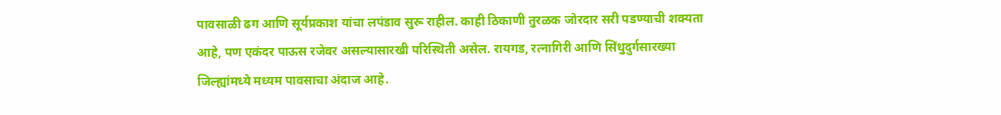पावसाळी ढग आणि सूर्यप्रकाश यांचा लपंडाव सुरू राहील. काही ठिकाणी तुरळक जोरदार सरी पडण्याची शक्यता आहे, पण एकंदर पाऊस रजेवर असल्यासारखी परिस्थिती असेल. रायगड, रत्नागिरी आणि सिंधुदुर्गसारख्या जिल्ह्यांमध्ये मध्यम पावसाचा अंदाज आहे.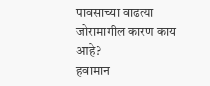पावसाच्या वाढत्या जोरामागील कारण काय आहे?
हवामान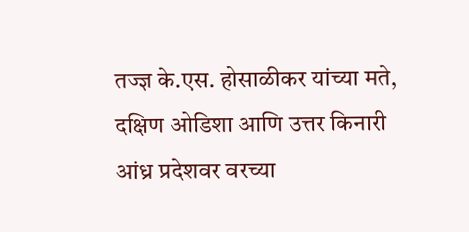तज्ज्ञ के.एस. होसाळीकर यांच्या मते, दक्षिण ओडिशा आणि उत्तर किनारी आंध्र प्रदेशवर वरच्या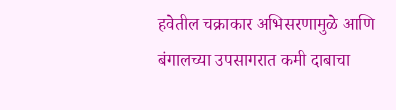हवेतील चक्राकार अभिसरणामुळे आणि बंगालच्या उपसागरात कमी दाबाचा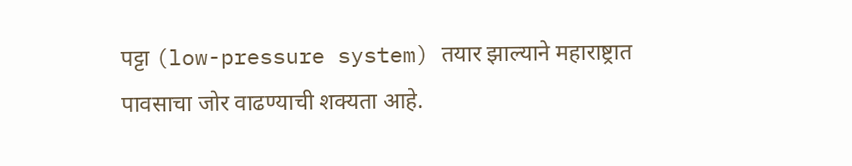पट्टा (low-pressure system) तयार झाल्याने महाराष्ट्रात पावसाचा जोर वाढण्याची शक्यता आहे.